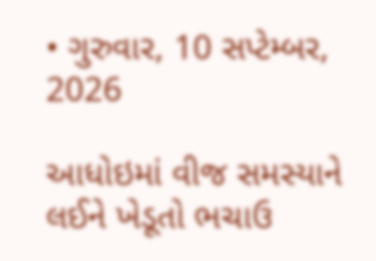• ગુરુવાર, 10 સપ્ટેમ્બર, 2026

આધોઇમાં વીજ સમસ્યાને લઈને ખેડૂતો ભચાઉ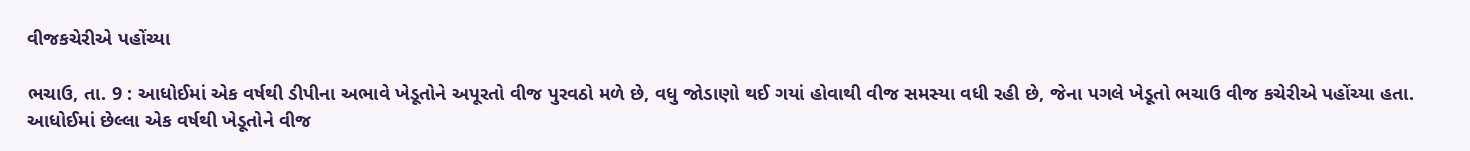વીજકચેરીએ પહોંચ્યા

ભચાઉ, તા. 9 : આધોઈમાં એક વર્ષથી ડીપીના અભાવે ખેડૂતોને અપૂરતો વીજ પુરવઠો મળે છે, વધુ જોડાણો થઈ ગયાં હોવાથી વીજ સમસ્યા વધી રહી છે, જેના પગલે ખેડૂતો ભચાઉ વીજ કચેરીએ પહોંચ્યા હતા. આધોઈમાં છેલ્લા એક વર્ષથી ખેડૂતોને વીજ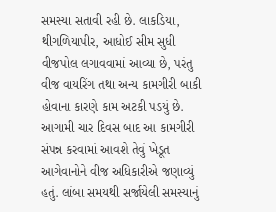સમસ્યા સતાવી રહી છે. લાકડિયા, થીગળિયાપીર, આધોઈ સીમ સુધી વીજપોલ લગાવવામાં આવ્યા છે, પરંતુ વીજ વાયરિંગ તથા અન્ય કામગીરી બાકી હોવાના કારણે કામ અટકી પડયું છે. આગામી ચાર દિવસ બાદ આ કામગીરી સંપન્ન કરવામાં આવશે તેવું ખેડૂત આગેવાનોને વીજ અધિકારીએ જણાવ્યું હતું. લાંબા સમયથી સર્જાયેલી સમસ્યાનું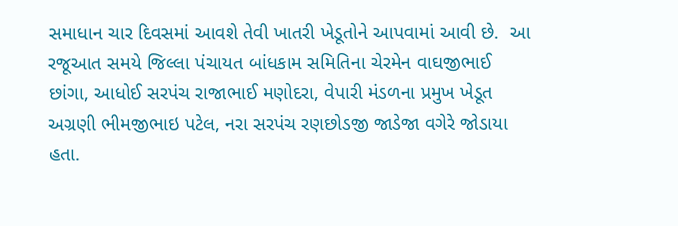સમાધાન ચાર દિવસમાં આવશે તેવી ખાતરી ખેડૂતોને આપવામાં આવી છે.  આ રજૂઆત સમયે જિલ્લા પંચાયત બાંધકામ સમિતિના ચેરમેન વાઘજીભાઈ છાંગા, આધોઈ સરપંચ રાજાભાઈ મણોદરા, વેપારી મંડળના પ્રમુખ ખેડૂત અગ્રણી ભીમજીભાઇ પટેલ, નરા સરપંચ રણછોડજી જાડેજા વગેરે જોડાયા હતા.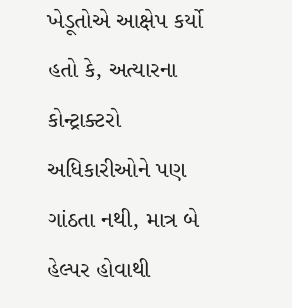ખેડૂતોએ આક્ષેપ કર્યો હતો કે, અત્યારના કોન્ટ્રાક્ટરો અધિકારીઓને પણ ગાંઠતા નથી, માત્ર બે હેલ્પર હોવાથી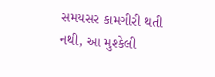સમયસર કામગીરી થતી નથી, આ મુશ્કેલી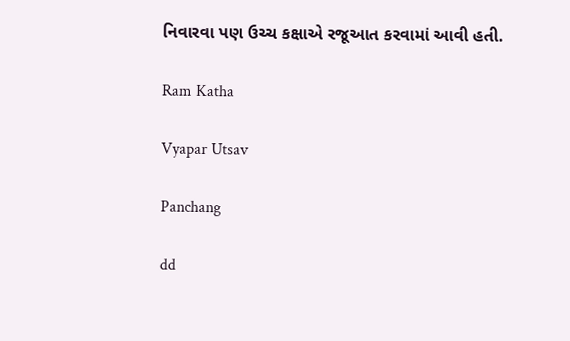નિવારવા પણ ઉચ્ચ કક્ષાએ રજૂઆત કરવામાં આવી હતી.

Ram Katha

Vyapar Utsav

Panchang

dd